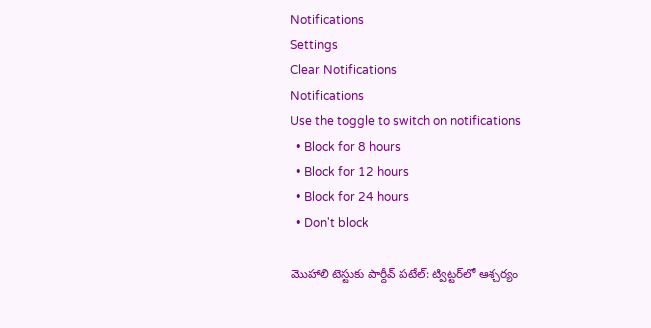Notifications
Settings
Clear Notifications
Notifications
Use the toggle to switch on notifications
  • Block for 8 hours
  • Block for 12 hours
  • Block for 24 hours
  • Don't block

మొహాలి టెస్టుకు పార్దీవ్ పటేల్: ట్విట్టర్‌‌లో ఆశ్చర్యం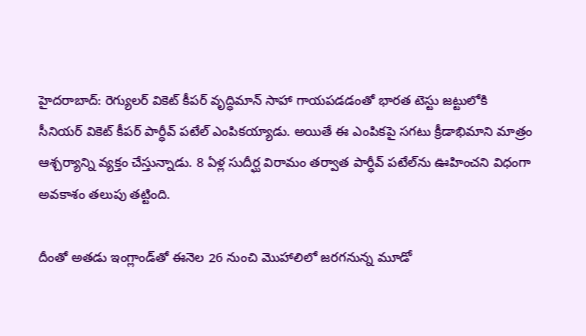హైదరాబాద్: రెగ్యులర్ వికెట్ కీపర్ వృద్ధిమాన్‌ సాహా గాయపడడంతో భారత టెస్టు జట్టులోకి సీనియర్ వికెట్ కీపర్ పార్ధీవ్ పటేల్‌ ఎంపికయ్యాడు. అయితే ఈ ఎంపికపై సగటు క్రీడాభిమాని మాత్రం ఆశ్చర్యాన్ని వ్యక్తం చేస్తున్నాడు. 8 ఏళ్ల సుదీర్ఘ విరామం తర్వాత పార్ధీవ్ పటేల్‌ను ఊహించని విధంగా అవకాశం తలుపు తట్టింది.

దీంతో అతడు ఇంగ్లాండ్‌తో ఈనెల 26 నుంచి మొహాలిలో జరగనున్న మూడో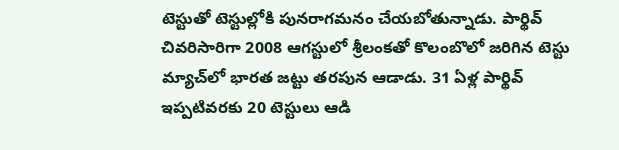టెస్టుతో టెస్టుల్లోకి పునరాగమనం చేయబోతున్నాడు. పార్థివ్‌ చివరిసారిగా 2008 ఆగస్టులో శ్రీలంకతో కొలంబొలో జరిగిన టెస్టు మ్యాచ్‌‌లో భారత జట్టు తరపున ఆడాడు. 31 ఏళ్ల పార్థివ్‌ ఇప్పటివరకు 20 టెస్టులు ఆడి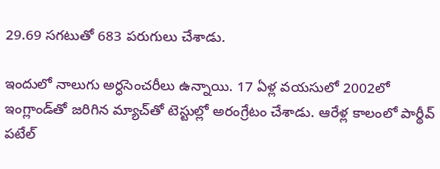29.69 సగటుతో 683 పరుగులు చేశాడు.

ఇందులో నాలుగు అర్ధసెంచరీలు ఉన్నాయి. 17 ఏళ్ల వయసులో 2002లో ఇంగ్లాండ్‌తో జరిగిన మ్యాచ్‌‌తో టెస్టుల్లో అరంగ్రేటం చేశాడు. ఆరేళ్ల కాలంలో పార్థీవ్ పటేల్‌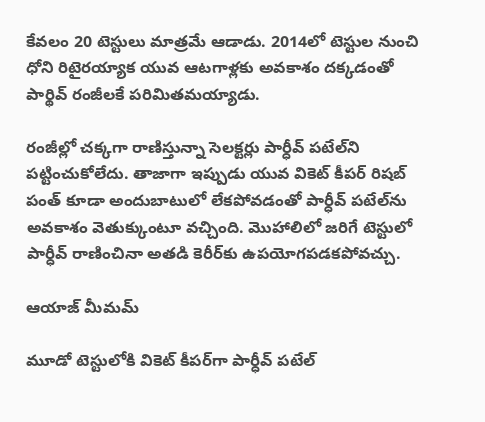కేవలం 20 టెస్టులు మాత్రమే ఆడాడు. 2014లో టెస్టుల నుంచి ధోని రిటైరయ్యాక యువ ఆటగాళ్లకు అవకాశం దక్కడంతో పార్థివ్‌ రంజీలకే పరిమితమయ్యాడు.

రంజీల్లో చక్కగా రాణిస్తున్నా సెలక్టర్లు పార్ధీవ్ పటేల్‌ని పట్టించుకోలేదు. తాజాగా ఇప్పుడు యువ వికెట్‌ కీపర్‌ రిషబ్ పంత్‌ కూడా అందుబాటులో లేకపోవడంతో పార్ధీవ్ పటేల్‌ను అవకాశం వెతుక్కుంటూ వచ్చింది. మొహాలిలో జరిగే టెస్టులో పార్ధీవ్ రాణించినా అతడి కెరీర్‌‌కు ఉపయోగపడకపోవచ్చు.

ఆయాజ్ మీమమ్

మూడో టెస్టులోకి వికెట్ కీపర్‌గా పార్ధీవ్ పటేల్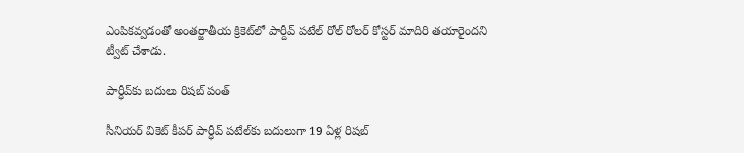ఎంపికవ్వడంతో అంతర్జాతీయ క్రికెట్‌లో పార్దీవ్ పటేల్ రోల్ రోలర్ కోస్టర్‌ మాదిరి తయారైందని ట్వీట్ చేశాడు.

పార్ధీవ్‌కు బదులు రిషబ్ పంత్

సీనియర్ వికెట్ కీపర్ పార్ధీవ్ పటేల్‌కు బదులుగా 19 ఏళ్ల రిషబ్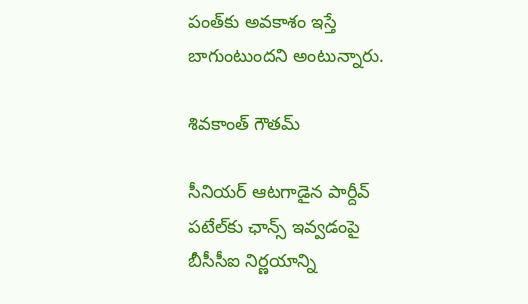పంత్‌కు అవకాశం ఇస్తే బాగుంటుందని అంటున్నారు.

శివకాంత్ గౌతమ్

సీనియర్ ఆటగాడైన పార్దీవ్ పటేల్‌కు ఛాన్స్ ఇవ్వడంపై బీసీసీఐ నిర్ణయాన్ని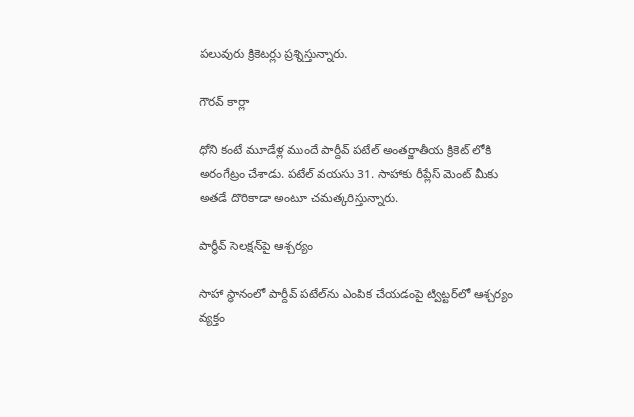పలువురు క్రికెటర్లు ప్రశ్నిస్తున్నారు.

గౌరవ్ కార్లా

ధోని కంటే మూడేళ్ల ముందే పార్దీవ్ పటేల్ అంతర్జాతీయ క్రికెట్ లోకి అరంగేట్రం చేశాడు. పటేల్ వయసు 31. సాహాకు రీప్లేస్ మెంట్ మీకు అతడే దొరికాడా అంటూ చమత్కరిస్తున్నారు.

పార్ధీవ్ సెలక్షన్‌పై ఆశ్చర్యం

సాహా స్ధానంలో పార్దీవ్ పటేల్‌ను ఎంపిక చేయడంపై ట్విట్టర్‌లో ఆశ్చర్యం వ్యక్తం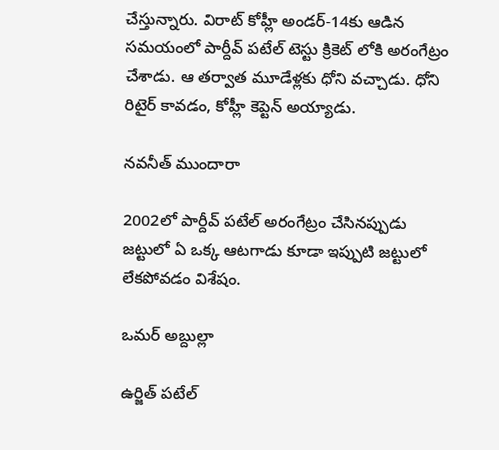చేస్తున్నారు. విరాట్ కోహ్లీ అండర్-14కు ఆడిన సమయంలో పార్దీవ్ పటేల్ టెస్టు క్రికెట్ లోకి అరంగేట్రం చేశాడు. ఆ తర్వాత మూడేళ్లకు ధోని వచ్చాడు. ధోని రిటైర్ కావడం, కోహ్లీ కెప్టెన్ అయ్యాడు.

నవనీత్ ముందారా

2002లో పార్దీవ్ పటేల్ అరంగేట్రం చేసినప్పుడు జట్టులో ఏ ఒక్క ఆటగాడు కూడా ఇప్పుటి జట్టులో లేకపోవడం విశేషం.

ఒమర్ అబ్దుల్లా

ఉర్జిత్ పటేల్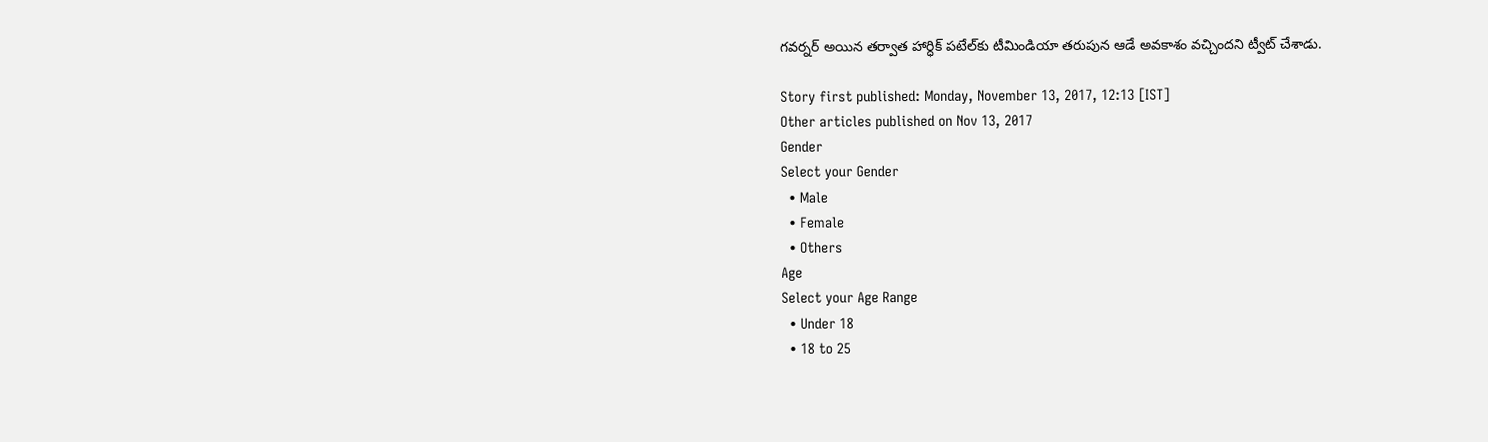గవర్నర్ అయిన తర్వాత హార్ధిక్ పటేల్‌కు టీమిండియా తరుపున ఆడే అవకాశం వచ్చిందని ట్వీట్ చేశాడు.

Story first published: Monday, November 13, 2017, 12:13 [IST]
Other articles published on Nov 13, 2017
Gender
Select your Gender
  • Male
  • Female
  • Others
Age
Select your Age Range
  • Under 18
  • 18 to 25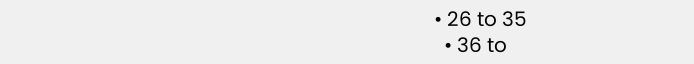• 26 to 35
  • 36 to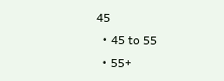45
  • 45 to 55
  • 55+